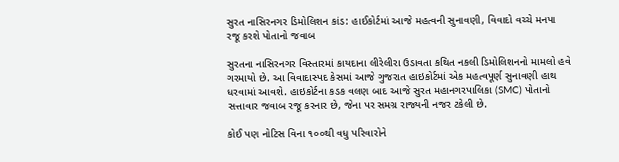સુરત નાસિરનગર ડિમોલિશન કાંડ: હાઈકોર્ટમાં આજે મહત્વની સુનાવણી, વિવાદો વચ્ચે મનપા રજૂ કરશે પોતાનો જવાબ

સુરતના નાસિરનગર વિસ્તારમાં કાયદાના લીરેલીરા ઉડાવતા કથિત નકલી ડિમોલિશનનો મામલો હવે ગરમાયો છે. આ વિવાદાસ્પદ કેસમાં આજે ગુજરાત હાઇકોર્ટમાં એક મહત્વપૂર્ણ સુનાવણી હાથ ધરવામાં આવશે. હાઇકોર્ટના કડક વલણ બાદ આજે સુરત મહાનગરપાલિકા (SMC) પોતાનો સત્તાવાર જવાબ રજૂ કરનાર છે, જેના પર સમગ્ર રાજ્યની નજર ટકેલી છે.

કોઈ પણ નોટિસ વિના ૧૦૦થી વધુ પરિવારોને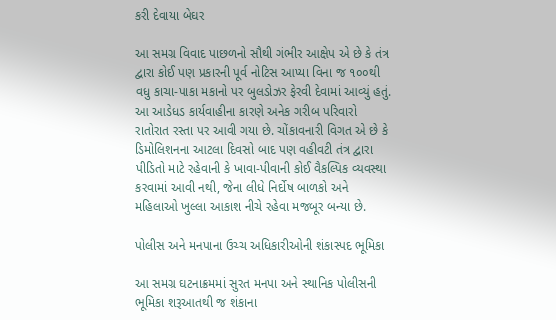કરી દેવાયા બેઘર

આ સમગ્ર વિવાદ પાછળનો સૌથી ગંભીર આક્ષેપ એ છે કે તંત્ર દ્વારા કોઈ પણ પ્રકારની પૂર્વ નોટિસ આપ્યા વિના જ ૧૦૦થી વધુ કાચા-પાકા મકાનો પર બુલડોઝર ફેરવી દેવામાં આવ્યું હતું. આ આડેધડ કાર્યવાહીના કારણે અનેક ગરીબ પરિવારો રાતોરાત રસ્તા પર આવી ગયા છે. ચોંકાવનારી વિગત એ છે કે ડિમોલિશનના આટલા દિવસો બાદ પણ વહીવટી તંત્ર દ્વારા પીડિતો માટે રહેવાની કે ખાવા-પીવાની કોઈ વૈકલ્પિક વ્યવસ્થા કરવામાં આવી નથી, જેના લીધે નિર્દોષ બાળકો અને મહિલાઓ ખુલ્લા આકાશ નીચે રહેવા મજબૂર બન્યા છે.

પોલીસ અને મનપાના ઉચ્ચ અધિકારીઓની શંકાસ્પદ ભૂમિકા

આ સમગ્ર ઘટનાક્રમમાં સુરત મનપા અને સ્થાનિક પોલીસની ભૂમિકા શરૂઆતથી જ શંકાના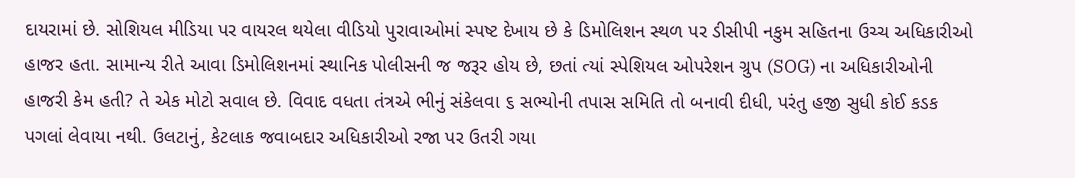દાયરામાં છે. સોશિયલ મીડિયા પર વાયરલ થયેલા વીડિયો પુરાવાઓમાં સ્પષ્ટ દેખાય છે કે ડિમોલિશન સ્થળ પર ડીસીપી નકુમ સહિતના ઉચ્ચ અધિકારીઓ હાજર હતા. સામાન્ય રીતે આવા ડિમોલિશનમાં સ્થાનિક પોલીસની જ જરૂર હોય છે, છતાં ત્યાં સ્પેશિયલ ઓપરેશન ગ્રુપ (SOG) ના અધિકારીઓની હાજરી કેમ હતી? તે એક મોટો સવાલ છે. વિવાદ વધતા તંત્રએ ભીનું સંકેલવા ૬ સભ્યોની તપાસ સમિતિ તો બનાવી દીધી, પરંતુ હજી સુધી કોઈ કડક પગલાં લેવાયા નથી. ઉલટાનું, કેટલાક જવાબદાર અધિકારીઓ રજા પર ઉતરી ગયા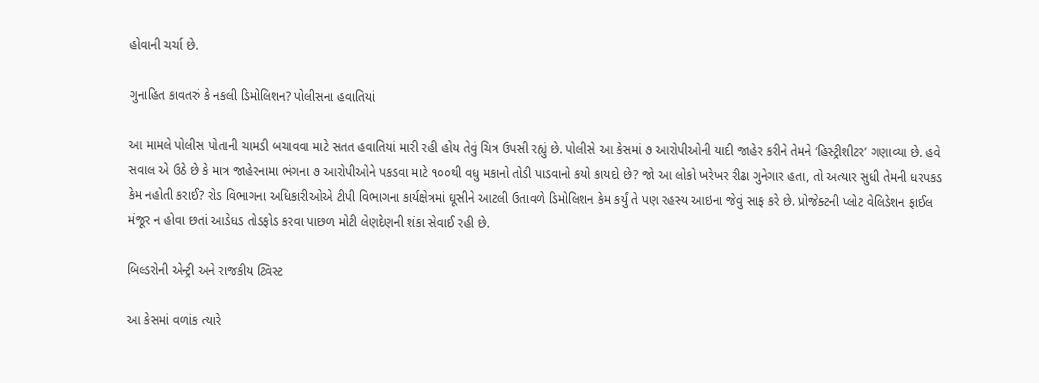હોવાની ચર્ચા છે.

ગુનાહિત કાવતરું કે નકલી ડિમોલિશન? પોલીસના હવાતિયાં

આ મામલે પોલીસ પોતાની ચામડી બચાવવા માટે સતત હવાતિયાં મારી રહી હોય તેવું ચિત્ર ઉપસી રહ્યું છે. પોલીસે આ કેસમાં ૭ આરોપીઓની યાદી જાહેર કરીને તેમને ‘હિસ્ટ્રીશીટર’ ગણાવ્યા છે. હવે સવાલ એ ઉઠે છે કે માત્ર જાહેરનામા ભંગના ૭ આરોપીઓને પકડવા માટે ૧૦૦થી વધુ મકાનો તોડી પાડવાનો કયો કાયદો છે? જો આ લોકો ખરેખર રીઢા ગુનેગાર હતા, તો અત્યાર સુધી તેમની ધરપકડ કેમ નહોતી કરાઈ? રોડ વિભાગના અધિકારીઓએ ટીપી વિભાગના કાર્યક્ષેત્રમાં ઘૂસીને આટલી ઉતાવળે ડિમોલિશન કેમ કર્યું તે પણ રહસ્ય આઇના જેવું સાફ કરે છે. પ્રોજેક્ટની પ્લોટ વેલિડેશન ફાઈલ મંજૂર ન હોવા છતાં આડેધડ તોડફોડ કરવા પાછળ મોટી લેણદેણની શંકા સેવાઈ રહી છે.

બિલ્ડરોની એન્ટ્રી અને રાજકીય ટ્વિસ્ટ

આ કેસમાં વળાંક ત્યારે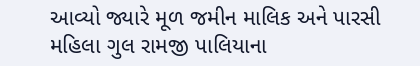આવ્યો જ્યારે મૂળ જમીન માલિક અને પારસી મહિલા ગુલ રામજી પાલિયાના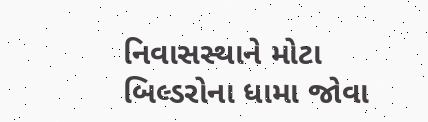નિવાસસ્થાને મોટા બિલ્ડરોના ધામા જોવા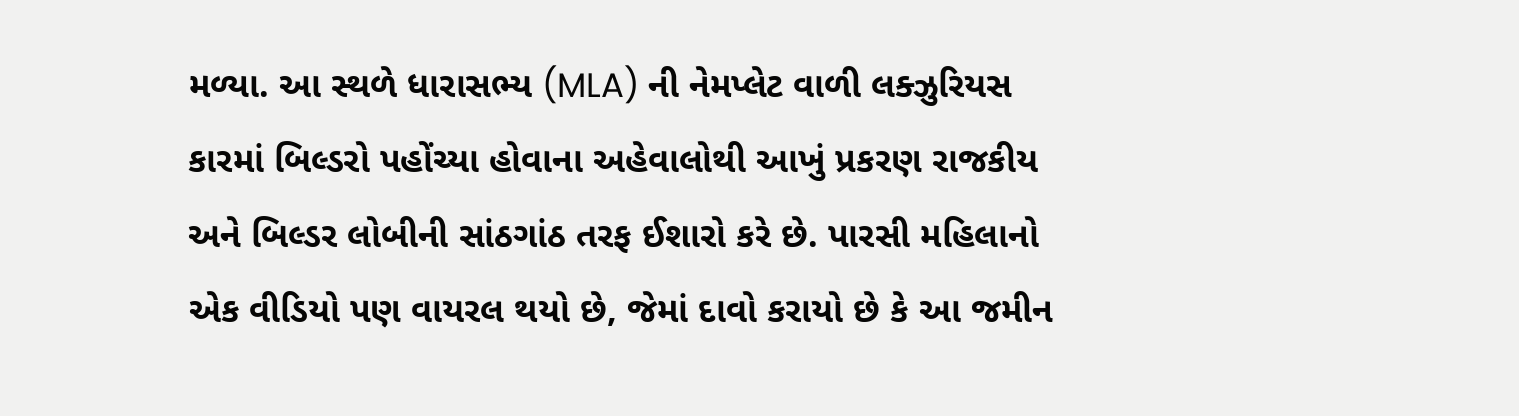મળ્યા. આ સ્થળે ધારાસભ્ય (MLA) ની નેમપ્લેટ વાળી લક્ઝુરિયસ કારમાં બિલ્ડરો પહોંચ્યા હોવાના અહેવાલોથી આખું પ્રકરણ રાજકીય અને બિલ્ડર લોબીની સાંઠગાંઠ તરફ ઈશારો કરે છે. પારસી મહિલાનો એક વીડિયો પણ વાયરલ થયો છે, જેમાં દાવો કરાયો છે કે આ જમીન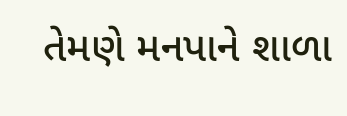તેમણે મનપાને શાળા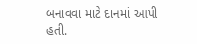બનાવવા માટે દાનમાં આપી હતી.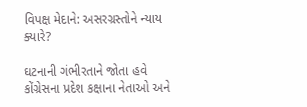વિપક્ષ મેદાને: અસરગ્રસ્તોને ન્યાય ક્યારે?

ઘટનાની ગંભીરતાને જોતા હવે કોંગ્રેસના પ્રદેશ કક્ષાના નેતાઓ અને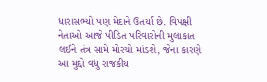ધારાસભ્યો પણ મેદાને ઉતર્યા છે. વિપક્ષી નેતાઓ આજે પીડિત પરિવારોની મુલાકાત લઈને તંત્ર સામે મોરચો માંડશે, જેના કારણે આ મુદ્દો વધુ રાજકીય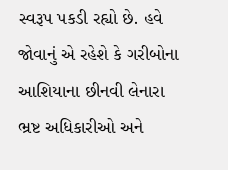સ્વરૂપ પકડી રહ્યો છે. હવે જોવાનું એ રહેશે કે ગરીબોના આશિયાના છીનવી લેનારા ભ્રષ્ટ અધિકારીઓ અને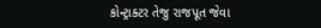કોન્ટ્રાક્ટર તેજુ રાજપૂત જેવા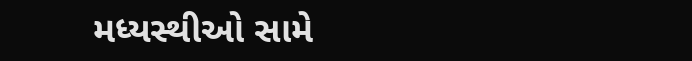મધ્યસ્થીઓ સામે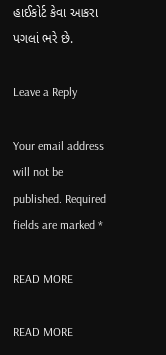હાઈકોર્ટ કેવા આકરા પગલાં ભરે છે.

Leave a Reply

Your email address will not be published. Required fields are marked *

READ MORE

READ MORE